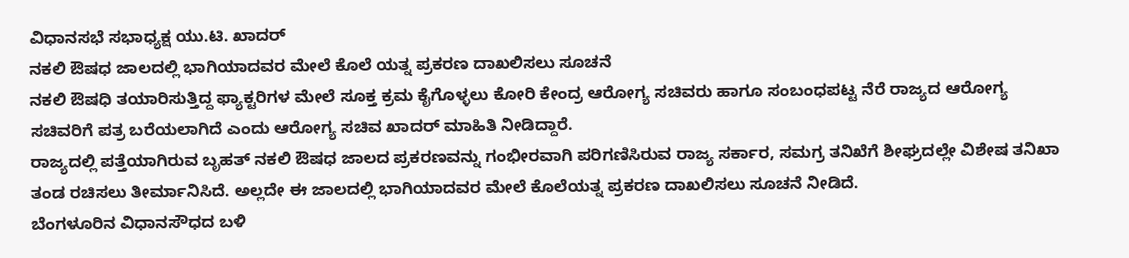ವಿಧಾನಸಭೆ ಸಭಾಧ್ಯಕ್ಷ ಯು.ಟಿ. ಖಾದರ್
ನಕಲಿ ಔಷಧ ಜಾಲದಲ್ಲಿ ಭಾಗಿಯಾದವರ ಮೇಲೆ ಕೊಲೆ ಯತ್ನ ಪ್ರಕರಣ ದಾಖಲಿಸಲು ಸೂಚನೆ
ನಕಲಿ ಔಷಧಿ ತಯಾರಿಸುತ್ತಿದ್ದ ಫ್ಯಾಕ್ಟರಿಗಳ ಮೇಲೆ ಸೂಕ್ತ ಕ್ರಮ ಕೈಗೊಳ್ಳಲು ಕೋರಿ ಕೇಂದ್ರ ಆರೋಗ್ಯ ಸಚಿವರು ಹಾಗೂ ಸಂಬಂಧಪಟ್ಟ ನೆರೆ ರಾಜ್ಯದ ಆರೋಗ್ಯ ಸಚಿವರಿಗೆ ಪತ್ರ ಬರೆಯಲಾಗಿದೆ ಎಂದು ಆರೋಗ್ಯ ಸಚಿವ ಖಾದರ್ ಮಾಹಿತಿ ನೀಡಿದ್ದಾರೆ.
ರಾಜ್ಯದಲ್ಲಿ ಪತ್ತೆಯಾಗಿರುವ ಬೃಹತ್ ನಕಲಿ ಔಷಧ ಜಾಲದ ಪ್ರಕರಣವನ್ನು ಗಂಭೀರವಾಗಿ ಪರಿಗಣಿಸಿರುವ ರಾಜ್ಯ ಸರ್ಕಾರ, ಸಮಗ್ರ ತನಿಖೆಗೆ ಶೀಘ್ರದಲ್ಲೇ ವಿಶೇಷ ತನಿಖಾ ತಂಡ ರಚಿಸಲು ತೀರ್ಮಾನಿಸಿದೆ. ಅಲ್ಲದೇ ಈ ಜಾಲದಲ್ಲಿ ಭಾಗಿಯಾದವರ ಮೇಲೆ ಕೊಲೆಯತ್ನ ಪ್ರಕರಣ ದಾಖಲಿಸಲು ಸೂಚನೆ ನೀಡಿದೆ.
ಬೆಂಗಳೂರಿನ ವಿಧಾನಸೌಧದ ಬಳಿ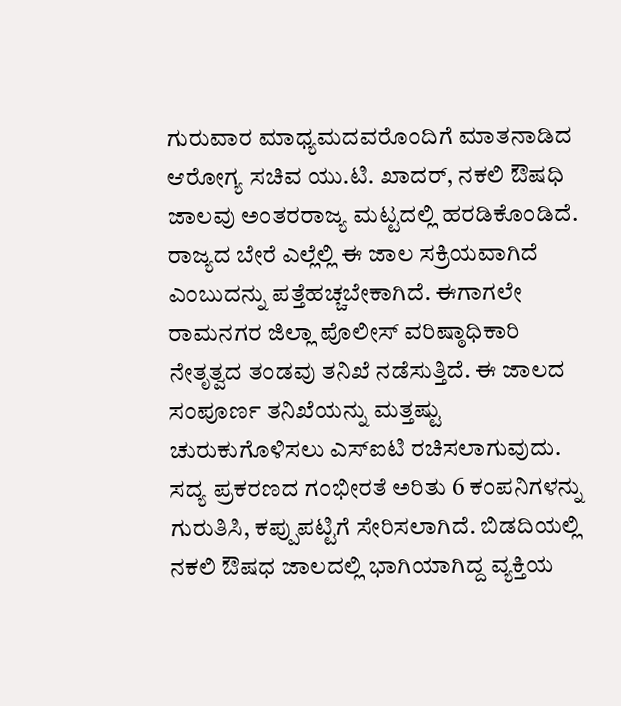ಗುರುವಾರ ಮಾಧ್ಯಮದವರೊಂದಿಗೆ ಮಾತನಾಡಿದ ಆರೋಗ್ಯ ಸಚಿವ ಯು.ಟಿ. ಖಾದರ್, ನಕಲಿ ಔಷಧಿ ಜಾಲವು ಅಂತರರಾಜ್ಯ ಮಟ್ಟದಲ್ಲಿ ಹರಡಿಕೊಂಡಿದೆ. ರಾಜ್ಯದ ಬೇರೆ ಎಲ್ಲೆಲ್ಲಿ ಈ ಜಾಲ ಸಕ್ರಿಯವಾಗಿದೆ ಎಂಬುದನ್ನು ಪತ್ತೆಹಚ್ಚಬೇಕಾಗಿದೆ. ಈಗಾಗಲೇ ರಾಮನಗರ ಜಿಲ್ಲಾ ಪೊಲೀಸ್ ವರಿಷ್ಠಾಧಿಕಾರಿ ನೇತೃತ್ವದ ತಂಡವು ತನಿಖೆ ನಡೆಸುತ್ತಿದೆ. ಈ ಜಾಲದ ಸಂಪೂರ್ಣ ತನಿಖೆಯನ್ನು ಮತ್ತಷ್ಟು ಚುರುಕುಗೊಳಿಸಲು ಎಸ್ಐಟಿ ರಚಿಸಲಾಗುವುದು. ಸದ್ಯ ಪ್ರಕರಣದ ಗಂಭೀರತೆ ಅರಿತು 6 ಕಂಪನಿಗಳನ್ನು ಗುರುತಿಸಿ, ಕಪ್ಪುಪಟ್ಟಿಗೆ ಸೇರಿಸಲಾಗಿದೆ. ಬಿಡದಿಯಲ್ಲಿ ನಕಲಿ ಔಷಧ ಜಾಲದಲ್ಲಿ ಭಾಗಿಯಾಗಿದ್ದ ವ್ಯಕ್ತಿಯ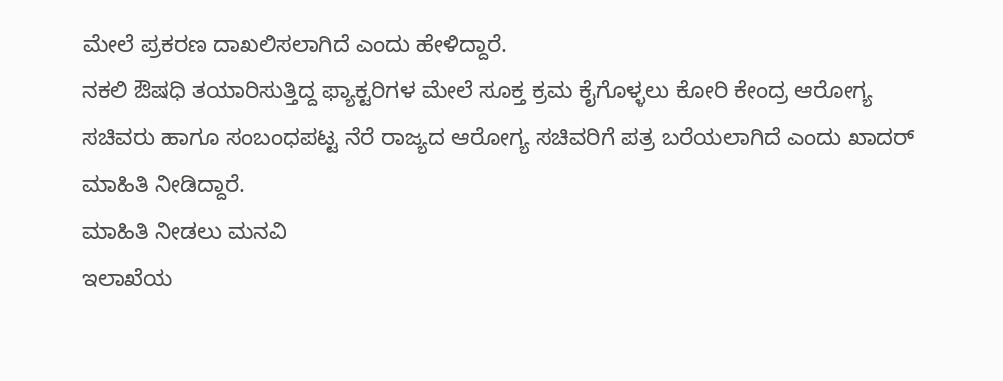ಮೇಲೆ ಪ್ರಕರಣ ದಾಖಲಿಸಲಾಗಿದೆ ಎಂದು ಹೇಳಿದ್ದಾರೆ.
ನಕಲಿ ಔಷಧಿ ತಯಾರಿಸುತ್ತಿದ್ದ ಫ್ಯಾಕ್ಟರಿಗಳ ಮೇಲೆ ಸೂಕ್ತ ಕ್ರಮ ಕೈಗೊಳ್ಳಲು ಕೋರಿ ಕೇಂದ್ರ ಆರೋಗ್ಯ ಸಚಿವರು ಹಾಗೂ ಸಂಬಂಧಪಟ್ಟ ನೆರೆ ರಾಜ್ಯದ ಆರೋಗ್ಯ ಸಚಿವರಿಗೆ ಪತ್ರ ಬರೆಯಲಾಗಿದೆ ಎಂದು ಖಾದರ್ ಮಾಹಿತಿ ನೀಡಿದ್ದಾರೆ.
ಮಾಹಿತಿ ನೀಡಲು ಮನವಿ
ಇಲಾಖೆಯ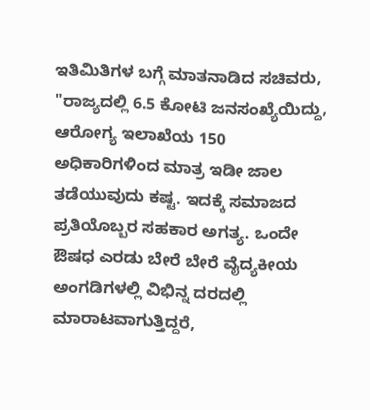ಇತಿಮಿತಿಗಳ ಬಗ್ಗೆ ಮಾತನಾಡಿದ ಸಚಿವರು, "ರಾಜ್ಯದಲ್ಲಿ 6.5 ಕೋಟಿ ಜನಸಂಖ್ಯೆಯಿದ್ದು, ಆರೋಗ್ಯ ಇಲಾಖೆಯ 150 ಅಧಿಕಾರಿಗಳಿಂದ ಮಾತ್ರ ಇಡೀ ಜಾಲ ತಡೆಯುವುದು ಕಷ್ಟ. ಇದಕ್ಕೆ ಸಮಾಜದ ಪ್ರತಿಯೊಬ್ಬರ ಸಹಕಾರ ಅಗತ್ಯ. ಒಂದೇ ಔಷಧ ಎರಡು ಬೇರೆ ಬೇರೆ ವೈದ್ಯಕೀಯ ಅಂಗಡಿಗಳಲ್ಲಿ ವಿಭಿನ್ನ ದರದಲ್ಲಿ ಮಾರಾಟವಾಗುತ್ತಿದ್ದರೆ,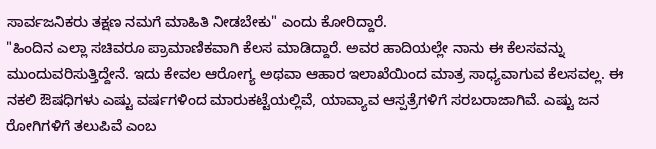ಸಾರ್ವಜನಿಕರು ತಕ್ಷಣ ನಮಗೆ ಮಾಹಿತಿ ನೀಡಬೇಕು" ಎಂದು ಕೋರಿದ್ದಾರೆ.
"ಹಿಂದಿನ ಎಲ್ಲಾ ಸಚಿವರೂ ಪ್ರಾಮಾಣಿಕವಾಗಿ ಕೆಲಸ ಮಾಡಿದ್ದಾರೆ. ಅವರ ಹಾದಿಯಲ್ಲೇ ನಾನು ಈ ಕೆಲಸವನ್ನು ಮುಂದುವರಿಸುತ್ತಿದ್ದೇನೆ. ಇದು ಕೇವಲ ಆರೋಗ್ಯ ಅಥವಾ ಆಹಾರ ಇಲಾಖೆಯಿಂದ ಮಾತ್ರ ಸಾಧ್ಯವಾಗುವ ಕೆಲಸವಲ್ಲ. ಈ ನಕಲಿ ಔಷಧಿಗಳು ಎಷ್ಟು ವರ್ಷಗಳಿಂದ ಮಾರುಕಟ್ಟೆಯಲ್ಲಿವೆ, ಯಾವ್ಯಾವ ಆಸ್ಪತ್ರೆಗಳಿಗೆ ಸರಬರಾಜಾಗಿವೆ. ಎಷ್ಟು ಜನ ರೋಗಿಗಳಿಗೆ ತಲುಪಿವೆ ಎಂಬ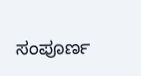ಸಂಪೂರ್ಣ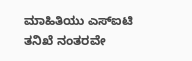ಮಾಹಿತಿಯು ಎಸ್ಐಟಿ ತನಿಖೆ ನಂತರವೇ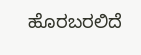ಹೊರಬರಲಿದೆ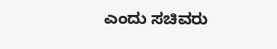ಎಂದು ಸಚಿವರು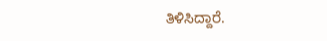ತಿಳಿಸಿದ್ದಾರೆ.